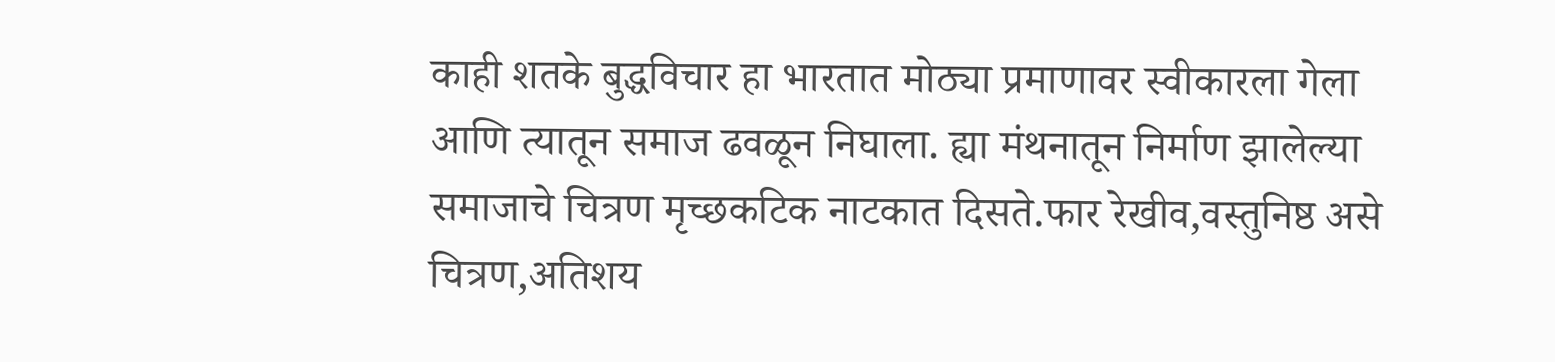काही शतके बुद्धविचार हा भारतात मोठ्या प्रमाणावर स्वीकारला गेला आणि त्यातून समाज ढवळून निघाला. ह्या मंथनातून निर्माण झालेल्या समाजाचे चित्रण मृच्छकटिक नाटकात दिसते.फार रेखीव,वस्तुनिष्ठ असे चित्रण,अतिशय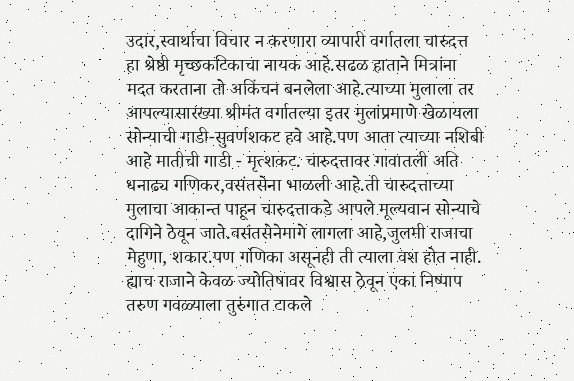उदार,स्वार्थाचा विचार न करणारा व्यापारी वर्गातला चारुदत्त हा श्रेष्ठी मृच्छकटिकाचा नायक आहे.सढळ हाताने मित्रांना मदत करताना तो अकिंचन बनलेला आहे.त्याच्या मुलाला तर आपल्यासारख्या श्रीमंत वर्गातल्या इतर मुलांप्रमाणे खेळायला सोन्याची गाडी-सुवर्णशकट हवे आहे.पण आता त्याच्या नशिबी आहे मातीची गाडी - मृत्शकट. चारुदत्तावर गावातली अति धनाढ्य गणिकर,वसंतसेना भाळली आहे.ती चारुदत्ताच्या मुलाचा आकान्त पाहून चारुदत्ताकडे आपले मूल्यवान सोन्याचे दागिने ठेवून जाते.वसंतसेनेमागे लागला आहे,जुलमी राजाचा मेहुणा, शकार.पण गणिका असूनही ती त्याला वश होत नाही. ह्याच राजाने केवळ ज्योतिषावर विश्वास ठेवून एका निष्पाप तरुण गवळ्याला तुरुंगात टाकले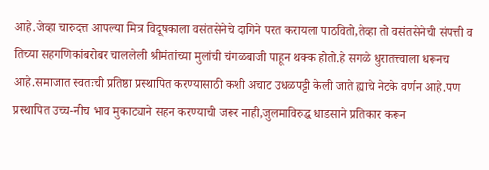आहे.जेव्हा चारुदत्त आपल्या मित्र विदूषकाला वसंतसेनेचे दागिने परत करायला पाठवितो,तेव्हा तो वसंतसेनेची संपत्ती व तिच्या सहगणिकांबरोबर चाललेली श्रीमंतांच्या मुलांची चंगळबाजी पाहून थक्क होतो.हे सगळे धुरातत्त्वाला धरूनच आहे.समाजात स्वतःची प्रतिष्ठा प्रस्थापित करण्यासाठी कशी अचाट उधळपट्टी केली जाते ह्याचे नेटके वर्णन आहे.पण प्रस्थापित उच्च-नीच भाव मुकाट्याने सहन करण्याची जरूर नाही,जुलमाविरुद्ध धाडसाने प्रतिकार करून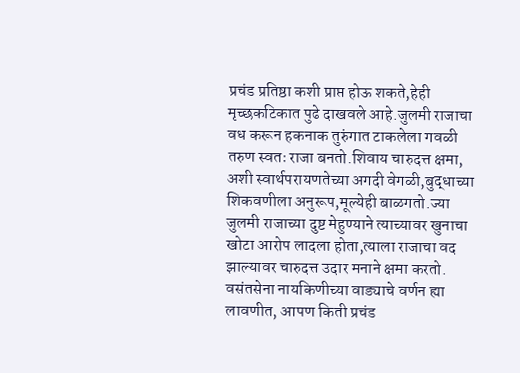प्रचंड प्रतिष्ठा कशी प्राप्त होऊ शकते,हेही मृच्छकटिकात पुढे दाखवले आहे.जुलमी राजाचा वध करून हकनाक तुरुंगात टाकलेला गवळी तरुण स्वतः राजा बनतो.शिवाय चारुदत्त क्षमा, अशी स्वार्थपरायणतेच्या अगदी वेगळी,बुद्धाच्या शिकवणीला अनुरूप,मूल्येही बाळगतो.ज्या जुलमी राजाच्या दुष्ट मेहुण्याने त्याच्यावर खुनाचा खोटा आरोप लादला होता,त्याला राजाचा वद झाल्यावर चारुदत्त उदार मनाने क्षमा करतो.
वसंतसेना नायकिणीच्या वाड्याचे वर्णन ह्या लावणीत, आपण किती प्रचंड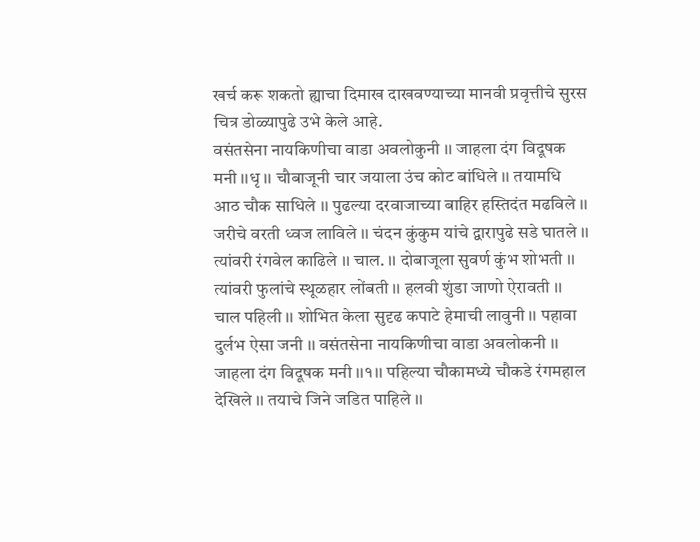खर्च करू शकतो ह्याचा दिमाख दाखवण्याच्या मानवी प्रवृत्तीचे सुरस चित्र डोळ्यापुढे उभे केले आहे.
वसंतसेना नायकिणीचा वाडा अवलोकुनी ।। जाहला दंग विदूषक मनी ।।धृ ।। चौबाजूनी चार जयाला उंच कोट बांधिले ।। तयामधि आठ चौक साधिले ।। पुढल्या दरवाजाच्या बाहिर हस्तिदंत मढविले ।। जरीचे वरती ध्वज लाविले ।। चंदन कुंकुम यांचे द्वारापुढे सडे घातले ।। त्यांवरी रंगवेल काढिले ।। चाल. ।। दोबाजूला सुवर्ण कुंभ शोभती ।। त्यांवरी फुलांचे स्थूळहार लोंबती ।। हलवी शुंडा जाणो ऐरावती ।। चाल पहिली ।। शोभित केला सुदृढ कपाटे हेमाची लावुनी ।। पहावा दुर्लभ ऐसा जनी ।। वसंतसेना नायकिणीचा वाडा अवलोकनी ।। जाहला दंग विदूषक मनी ।।१।। पहिल्या चौकामध्ये चौकडे रंगमहाल देखिले ।। तयाचे जिने जडित पाहिले ।।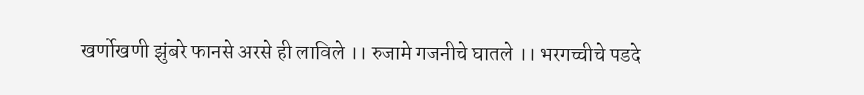खर्णोखणी झुंबरे फानसे अरसे ही लाविले ।। रुजामे गजनीचे घातले ।। भरगच्चीचे पडदे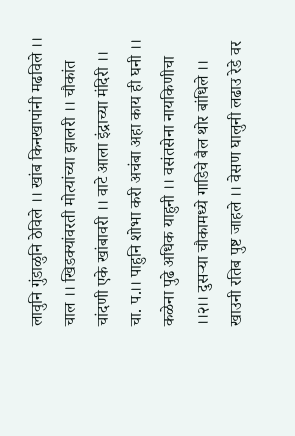लावुनि गुंडाळुनि ठेविले ।। खांब किनखापांनी मढविले ।। चाल ।। खिडक्यांवरती मोत्यांच्या झालरी ।। चौकांत चांदणी एके खांबावरी ।। वाटे आला इंद्राच्या मंदिरी ।। चा. प.।। पाहुनि शोभा करी अचंबा अहा काय ही घनी ।। कळेना पुढे अधिक याहुनी ।। वसंतसेना नायकिणीचा ।।२।। दुसऱ्या चौकामध्ये गाडिचे बैल थोर बांधिले ।। खाउनी रतिब पुष्ट जाहले ।। वेसण घालुनी लढाउ रेडे वर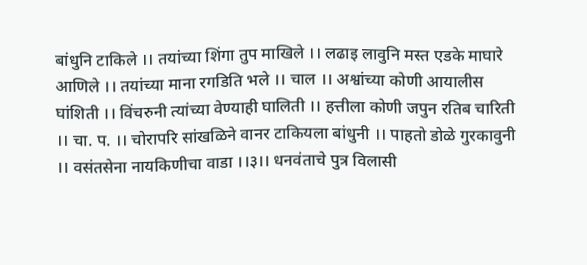बांधुनि टाकिले ।। तयांच्या शिंगा तुप माखिले ।। लढाइ लावुनि मस्त एडके माघारे आणिले ।। तयांच्या माना रगडिति भले ।। चाल ।। अश्वांच्या कोणी आयालीस घांशिती ।। विंचरुनी त्यांच्या वेण्याही घालिती ।। हत्तीला कोणी जपुन रतिब चारिती ।। चा. प. ।। चोरापरि सांखळिने वानर टाकियला बांधुनी ।। पाहतो डोळे गुरकावुनी ।। वसंतसेना नायकिणीचा वाडा ।।३।। धनवंताचे पुत्र विलासी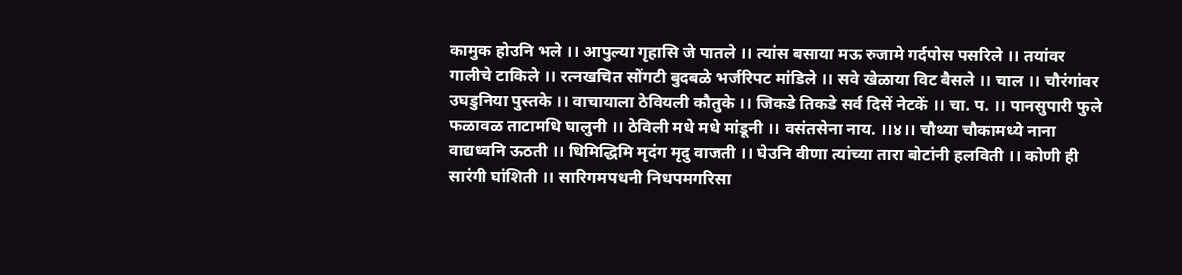कामुक होउनि भले ।। आपुल्या गृहासि जे पातले ।। त्यांस बसाया मऊ रुजामे गर्दपोस पसरिले ।। तयांवर गालीचे टाकिले ।। रत्नखचित सोंगटी बुदबळे भर्जरिपट मांडिले ।। सवे खेळाया विट बैसले ।। चाल ।। चौरंगांवर उघडुनिया पुस्तके ।। वाचायाला ठेवियली कौतुके ।। जिकडे तिकडे सर्व दिसें नेटकें ।। चा. प. ।। पानसुपारी फुले फळावळ ताटामधि घालुनी ।। ठेविली मधे मधे मांडूनी ।। वसंतसेना नाय. ।।४।। चौथ्या चौकामध्ये नाना वाद्यध्वनि ऊठती ।। धिमिद्धिमि मृदंग मृदु वाजती ।। घेउनि वीणा त्यांच्या तारा बोटांनी हलविती ।। कोणी ही सारंगी घांशिती ।। सारिगमपधनी निधपमगरिसा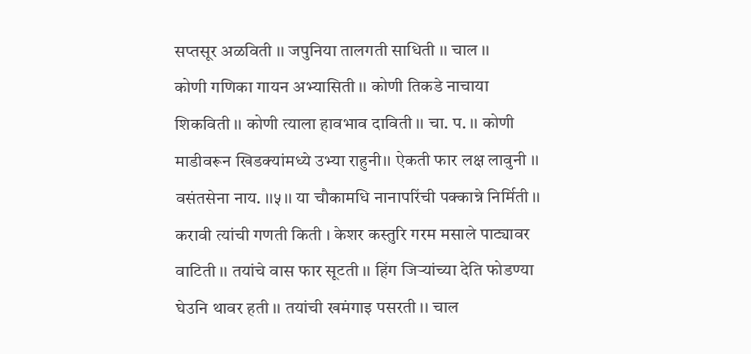सप्तसूर अळविती ।। जपुनिया तालगती साधिती ।। चाल ।।
कोणी गणिका गायन अभ्यासिती ।। कोणी तिकडे नाचाया शिकविती ।। कोणी त्याला हावभाव दाविती ।। चा. प. ।। कोणी माडीवरून खिडक्यांमध्ये उभ्या राहुनी।। ऐकती फार लक्ष लावुनी ।। वसंतसेना नाय. ।।५।। या चौकामधि नानापरिंची पक्कान्ने निर्मिती ।। करावी त्यांची गणती किती । केशर कस्तुरि गरम मसाले पाट्यावर वाटिती ।। तयांचे वास फार सूटती ।। हिंग जिऱ्यांच्या देति फोडण्या घेउनि थावर हती ।। तयांची खमंगाइ पसरती ।। चाल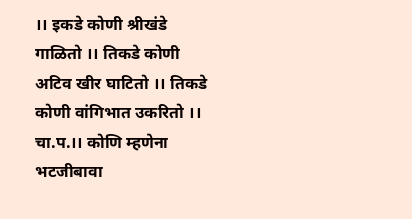।। इकडे कोणी श्रीखंडे गाळितो ।। तिकडे कोणी अटिव खीर घाटितो ।। तिकडे कोणी वांगिभात उकरितो ।। चा.प.।। कोणि म्हणेना भटजीबावा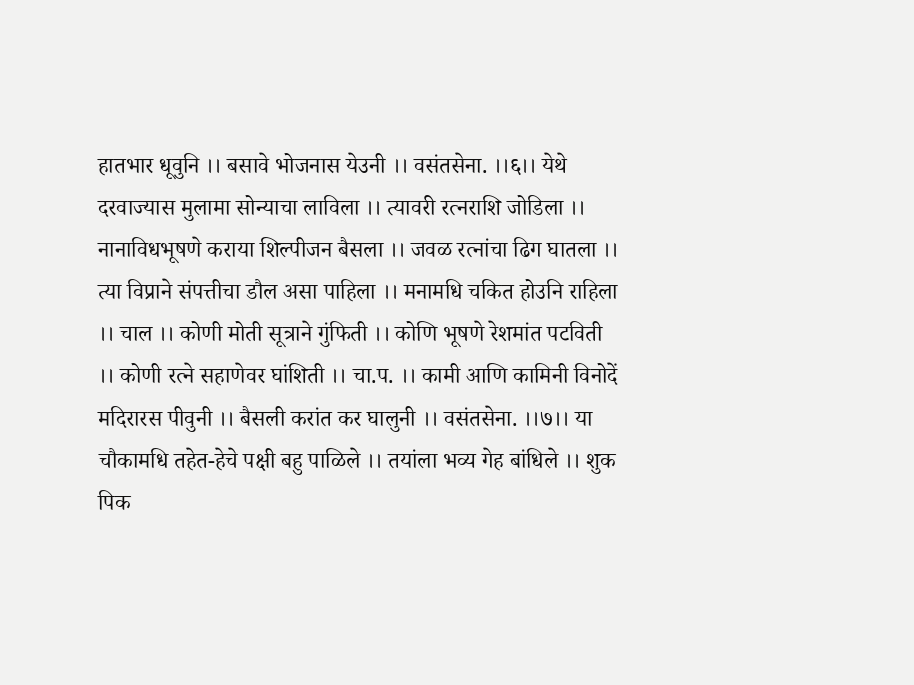हातभार धूवुनि ।। बसावे भोजनास येउनी ।। वसंतसेना. ।।६।। येथे दरवाज्यास मुलामा सोन्याचा लाविला ।। त्यावरी रत्नराशि जोडिला ।। नानाविधभूषणे कराया शिल्पीजन बैसला ।। जवळ रत्नांचा ढिग घातला ।। त्या विप्राने संपत्तीचा डौल असा पाहिला ।। मनामधि चकित होउनि राहिला ।। चाल ।। कोणी मोती सूत्राने गुंफिती ।। कोणि भूषणे रेशमांत पटविती ।। कोणी रत्ने सहाणेवर घांशिती ।। चा.प. ।। कामी आणि कामिनी विनोदें मदिरारस पीवुनी ।। बैसली करांत कर घालुनी ।। वसंतसेना. ।।७।। या चौकामधि तहेत-हेचे पक्षी बहु पाळिले ।। तयांला भव्य गेह बांधिले ।। शुक पिक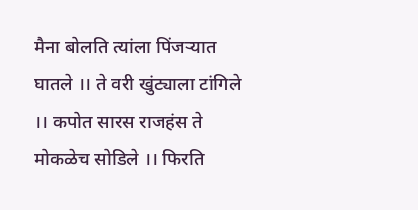मैना बोलति त्यांला पिंजऱ्यात घातले ।। ते वरी खुंट्याला टांगिले ।। कपोत सारस राजहंस ते मोकळेच सोडिले ।। फिरति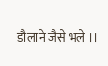डौलाने जैसे भले ।।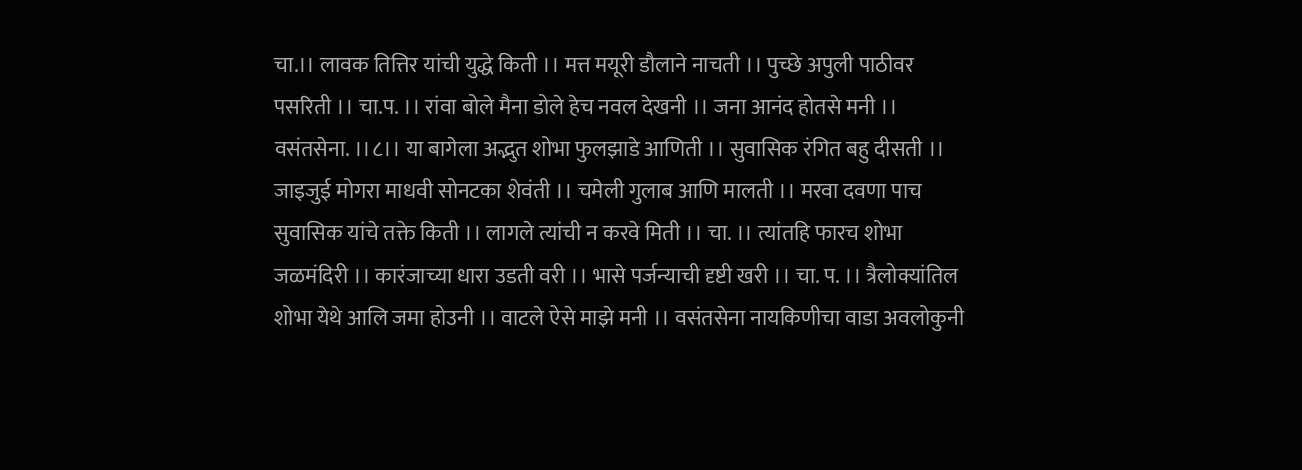चा.।। लावक तित्तिर यांची युद्धे किती ।। मत्त मयूरी डौलाने नाचती ।। पुच्छे अपुली पाठीवर पसरिती ।। चा.प. ।। रांवा बोले मैना डोले हेच नवल देखनी ।। जना आनंद होतसे मनी ।। वसंतसेना. ।।८।। या बागेला अद्भुत शोभा फुलझाडे आणिती ।। सुवासिक रंगित बहु दीसती ।। जाइजुई मोगरा माधवी सोनटका शेवंती ।। चमेली गुलाब आणि मालती ।। मरवा दवणा पाच सुवासिक यांचे तक्ते किती ।। लागले त्यांची न करवे मिती ।। चा. ।। त्यांतहि फारच शोभा जळमंदिरी ।। कारंजाच्या धारा उडती वरी ।। भासे पर्जन्याची दृष्टी खरी ।। चा. प. ।। त्रैलोक्यांतिल शोभा येथे आलि जमा होउनी ।। वाटले ऐसे माझे मनी ।। वसंतसेना नायकिणीचा वाडा अवलोकुनी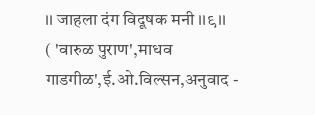।। जाहला दंग विदूषक मनी ।।९।।
( 'वारुळ पुराण',माधव गाडगीळ',ई.ओ.विल्सन,अनुवाद -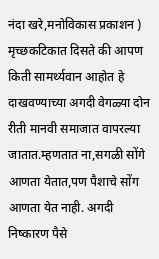नंदा खरे,मनोविकास प्रकाशन )
मृच्छकटिकात दिसते की आपण किती सामर्थ्यवान आहोत हे दाखवण्याच्या अगदी वेगळ्या दोन रीती मानवी समाजात वापरल्या जातात.म्हणतात ना,सगळी सोंगे आणता येतात,पण पैशाचे सोंग आणता येत नाही. अगदी निष्कारण पैसे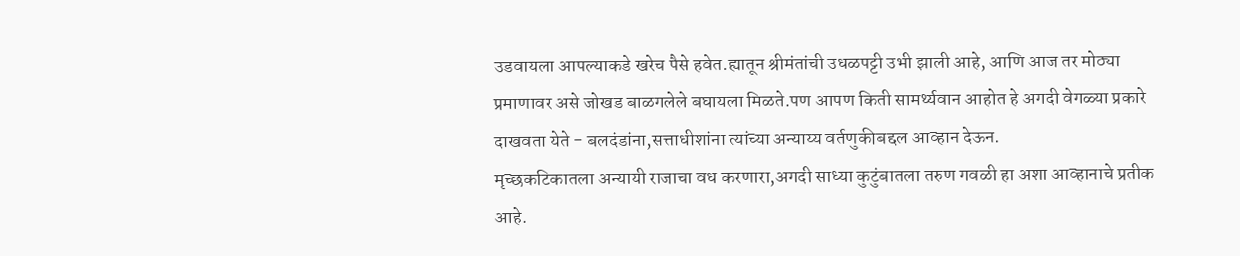उडवायला आपल्याकडे खरेच पैसे हवेत.ह्यातून श्रीमंतांची उधळपट्टी उभी झाली आहे, आणि आज तर मोठ्या प्रमाणावर असे जोखड बाळगलेले बघायला मिळते.पण आपण किती सामर्थ्यवान आहोत हे अगदी वेगळ्या प्रकारे दाखवता येते - बलदंडांना,सत्ताधीशांना त्यांच्या अन्याय्य वर्तणुकीबद्दल आव्हान देऊन.
मृच्छकटिकातला अन्यायी राजाचा वध करणारा,अगदी साध्या कुटुंबातला तरुण गवळी हा अशा आव्हानाचे प्रतीक आहे.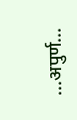...अपुर्ण...